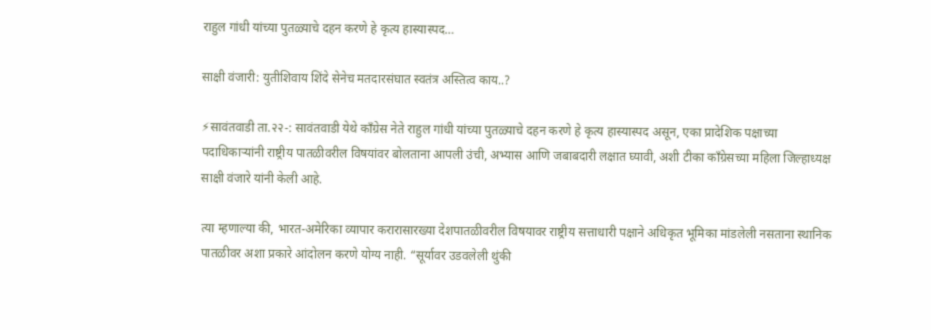राहुल गांधी यांच्या पुतळ्याचे दहन करणे हे कृत्य हास्यास्पद…

साक्षी वंजारी: युतीशिवाय शिंदे सेनेच मतदारसंघात स्वतंत्र अस्तित्व काय..?

⚡सावंतवाडी ता.२२-: सावंतवाडी येथे काँग्रेस नेते राहुल गांधी यांच्या पुतळ्याचे दहन करणे हे कृत्य हास्यास्पद असून, एका प्रादेशिक पक्षाच्या पदाधिकाऱ्यांनी राष्ट्रीय पातळीवरील विषयांवर बोलताना आपली उंची, अभ्यास आणि जबाबदारी लक्षात घ्यावी, अशी टीका काँग्रेसच्या महिला जिल्हाध्यक्ष साक्षी वंजारे यांनी केली आहे.

त्या म्हणाल्या की, भारत-अमेरिका व्यापार करारासारख्या देशपातळीवरील विषयावर राष्ट्रीय सत्ताधारी पक्षाने अधिकृत भूमिका मांडलेली नसताना स्थानिक पातळीवर अशा प्रकारे आंदोलन करणे योग्य नाही. “सूर्यावर उडवलेली थुंकी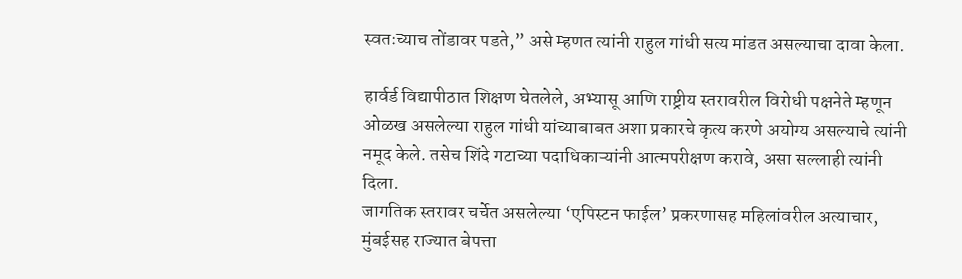स्वतःच्याच तोंडावर पडते,” असे म्हणत त्यांनी राहुल गांधी सत्य मांडत असल्याचा दावा केला.

हार्वर्ड विद्यापीठात शिक्षण घेतलेले, अभ्यासू आणि राष्ट्रीय स्तरावरील विरोधी पक्षनेते म्हणून ओळख असलेल्या राहुल गांधी यांच्याबाबत अशा प्रकारचे कृत्य करणे अयोग्य असल्याचे त्यांनी नमूद केले. तसेच शिंदे गटाच्या पदाधिकाऱ्यांनी आत्मपरीक्षण करावे, असा सल्लाही त्यांनी दिला.
जागतिक स्तरावर चर्चेत असलेल्या ‘एपिस्टन फाईल’ प्रकरणासह महिलांवरील अत्याचार, मुंबईसह राज्यात बेपत्ता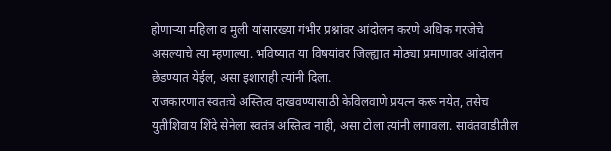होणाऱ्या महिला व मुली यांसारख्या गंभीर प्रश्नांवर आंदोलन करणे अधिक गरजेचे असल्याचे त्या म्हणाल्या. भविष्यात या विषयांवर जिल्ह्यात मोठ्या प्रमाणावर आंदोलन छेडण्यात येईल, असा इशाराही त्यांनी दिला.
राजकारणात स्वतःचे अस्तित्व दाखवण्यासाठी केविलवाणे प्रयत्न करू नयेत, तसेच युतीशिवाय शिंदे सेनेला स्वतंत्र अस्तित्व नाही, असा टोला त्यांनी लगावला. सावंतवाडीतील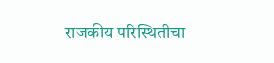राजकीय परिस्थितीचा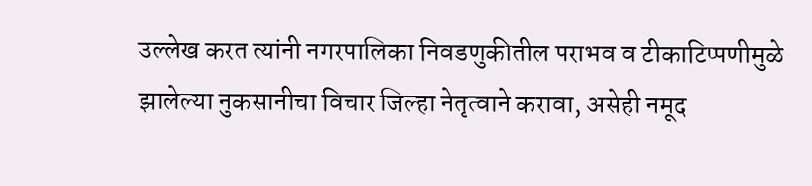उल्लेख करत त्यांनी नगरपालिका निवडणुकीतील पराभव व टीकाटिप्पणीमुळे झालेल्या नुकसानीचा विचार जिल्हा नेतृत्वाने करावा, असेही नमूद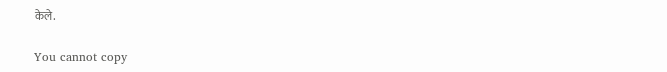केले.

You cannot copy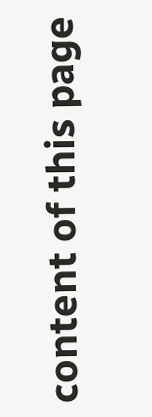content of this page